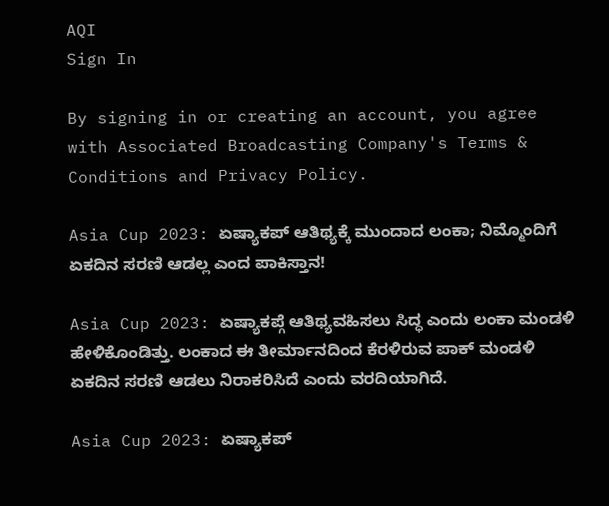AQI
Sign In

By signing in or creating an account, you agree with Associated Broadcasting Company's Terms & Conditions and Privacy Policy.

Asia Cup 2023: ಏಷ್ಯಾಕಪ್ ಆತಿಥ್ಯಕ್ಕೆ ಮುಂದಾದ ಲಂಕಾ; ನಿಮ್ಮೊಂದಿಗೆ ಏಕದಿನ ಸರಣಿ ಆಡಲ್ಲ ಎಂದ ಪಾಕಿಸ್ತಾನ!

Asia Cup 2023: ಏಷ್ಯಾಕಪ್ಗೆ ಆತಿಥ್ಯವಹಿಸಲು ಸಿದ್ಧ ಎಂದು ಲಂಕಾ ಮಂಡಳಿ ಹೇಳಿಕೊಂಡಿತ್ತು. ಲಂಕಾದ ಈ ತೀರ್ಮಾನದಿಂದ ಕೆರಳಿರುವ ಪಾಕ್ ಮಂಡಳಿ ಏಕದಿನ ಸರಣಿ ಆಡಲು ನಿರಾಕರಿಸಿದೆ ಎಂದು ವರದಿಯಾಗಿದೆ.

Asia Cup 2023: ಏಷ್ಯಾಕಪ್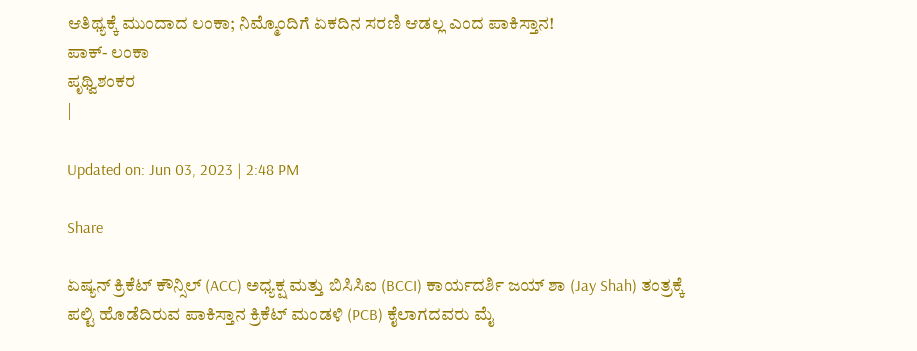ಆತಿಥ್ಯಕ್ಕೆ ಮುಂದಾದ ಲಂಕಾ; ನಿಮ್ಮೊಂದಿಗೆ ಏಕದಿನ ಸರಣಿ ಆಡಲ್ಲ ಎಂದ ಪಾಕಿಸ್ತಾನ!
ಪಾಕ್- ಲಂಕಾ
ಪೃಥ್ವಿಶಂಕರ
|

Updated on: Jun 03, 2023 | 2:48 PM

Share

ಏಷ್ಯನ್ ಕ್ರಿಕೆಟ್ ಕೌನ್ಸಿಲ್ (ACC) ಅಧ್ಯಕ್ಷ ಮತ್ತು ಬಿಸಿಸಿಐ (BCCI) ಕಾರ್ಯದರ್ಶಿ ಜಯ್ ಶಾ (Jay Shah) ತಂತ್ರಕ್ಕೆ ಪಲ್ಟಿ ಹೊಡೆದಿರುವ ಪಾಕಿಸ್ತಾನ ಕ್ರಿಕೆಟ್ ಮಂಡಳಿ (PCB) ಕೈಲಾಗದವರು ಮೈ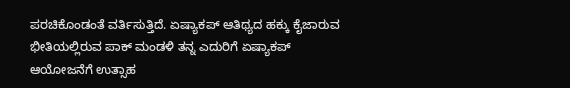ಪರಚಿಕೊಂಡಂತೆ ವರ್ತಿಸುತ್ತಿದೆ. ಏಷ್ಯಾಕಪ್ ಆತಿಥ್ಯದ ಹಕ್ಕು ಕೈಜಾರುವ ಭೀತಿಯಲ್ಲಿರುವ ಪಾಕ್ ಮಂಡಳಿ ತನ್ನ ಎದುರಿಗೆ ಏಷ್ಯಾಕಪ್ ಆಯೋಜನೆಗೆ ಉತ್ಸಾಹ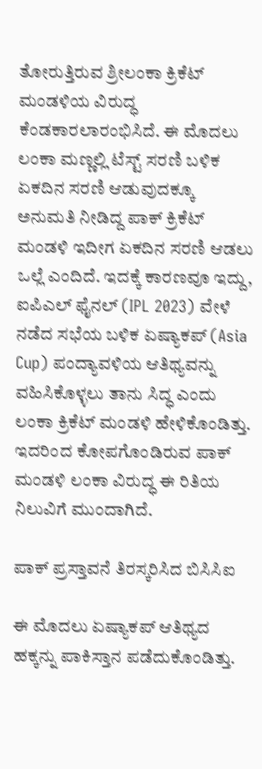ತೋರುತ್ತಿರುವ ಶ್ರೀಲಂಕಾ ಕ್ರಿಕೆಟ್ ಮಂಡಳಿಯ ವಿರುದ್ಧ ಕೆಂಡಕಾರಲಾರಂಭಿಸಿದೆ. ಈ ಮೊದಲು ಲಂಕಾ ಮಣ್ಣಲ್ಲಿ ಟೆಸ್ಟ್ ಸರಣಿ ಬಳಿಕ ಏಕದಿನ ಸರಣಿ ಆಡುವುದಕ್ಕೂ ಅನುಮತಿ ನೀಡಿದ್ದ ಪಾಕ್ ಕ್ರಿಕೆಟ್ ಮಂಡಳಿ ಇದೀಗ ಏಕದಿನ ಸರಣಿ ಆಡಲು ಒಲ್ಲೆ ಎಂದಿದೆ. ಇದಕ್ಕೆ ಕಾರಣವೂ ಇದ್ದು, ಐಪಿಎಲ್ ಫೈನಲ್ (IPL 2023) ವೇಳೆ ನಡೆದ ಸಭೆಯ ಬಳಿಕ ಏಷ್ಯಾಕಪ್ (Asia Cup) ಪಂದ್ಯಾವಳಿಯ ಆತಿಥ್ಯವನ್ನು ವಹಿಸಿಕೊಳ್ಳಲು ತಾನು ಸಿದ್ಧ ಎಂದು ಲಂಕಾ ಕ್ರಿಕೆಟ್ ಮಂಡಳಿ ಹೇಳಿಕೊಂಡಿತ್ತು. ಇದರಿಂದ ಕೋಪಗೊಂಡಿರುವ ಪಾಕ್ ಮಂಡಳಿ ಲಂಕಾ ವಿರುದ್ಧ ಈ ರಿತಿಯ ನಿಲುವಿಗೆ ಮುಂದಾಗಿದೆ.

ಪಾಕ್ ಪ್ರಸ್ತಾವನೆ ತಿರಸ್ಕರಿಸಿದ ಬಿಸಿಸಿಐ

ಈ ಮೊದಲು ಏಷ್ಯಾಕಪ್ ಆತಿಥ್ಯದ ಹಕ್ಕನ್ನು ಪಾಕಿಸ್ತಾನ ಪಡೆದುಕೊಂಡಿತ್ತು.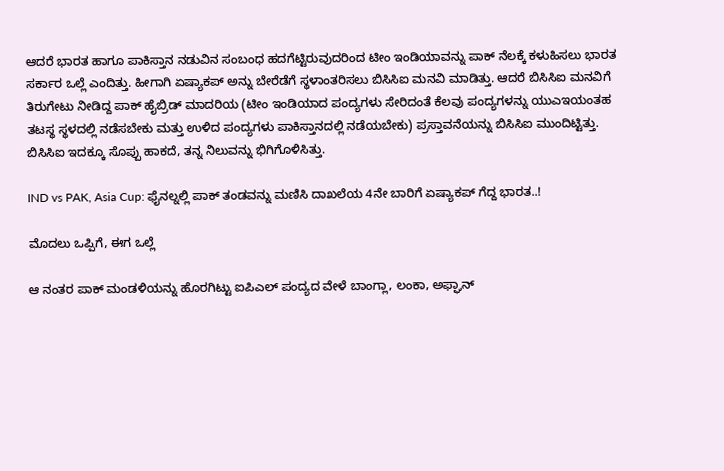ಆದರೆ ಭಾರತ ಹಾಗೂ ಪಾಕಿಸ್ತಾನ ನಡುವಿನ ಸಂಬಂಧ ಹದಗೆಟ್ಟಿರುವುದರಿಂದ ಟೀಂ ಇಂಡಿಯಾವನ್ನು ಪಾಕ್ ನೆಲಕ್ಕೆ ಕಳುಹಿಸಲು ಭಾರತ ಸರ್ಕಾರ ಒಲ್ಲೆ ಎಂದಿತ್ತು. ಹೀಗಾಗಿ ಏಷ್ಯಾಕಪ್ ಅನ್ನು ಬೇರೆಡೆಗೆ ಸ್ಥಳಾಂತರಿಸಲು ಬಿಸಿಸಿಐ ಮನವಿ ಮಾಡಿತ್ತು. ಆದರೆ ಬಿಸಿಸಿಐ ಮನವಿಗೆ ತಿರುಗೇಟು ನೀಡಿದ್ದ ಪಾಕ್ ಹೈಬ್ರಿಡ್ ಮಾದರಿಯ (ಟೀಂ ಇಂಡಿಯಾದ ಪಂದ್ಯಗಳು ಸೇರಿದಂತೆ ಕೆಲವು ಪಂದ್ಯಗಳನ್ನು ಯುಎಇಯಂತಹ ತಟಸ್ಥ ಸ್ಥಳದಲ್ಲಿ ನಡೆಸಬೇಕು ಮತ್ತು ಉಳಿದ ಪಂದ್ಯಗಳು ಪಾಕಿಸ್ತಾನದಲ್ಲಿ ನಡೆಯಬೇಕು) ಪ್ರಸ್ತಾವನೆಯನ್ನು ಬಿಸಿಸಿಐ ಮುಂದಿಟ್ಟಿತ್ತು. ಬಿಸಿಸಿಐ ಇದಕ್ಕೂ ಸೊಪ್ಪು ಹಾಕದೆ, ತನ್ನ ನಿಲುವನ್ನು ಭಿಗಿಗೊಳಿಸಿತ್ತು.

IND vs PAK, Asia Cup: ಫೈನಲ್ನಲ್ಲಿ ಪಾಕ್ ತಂಡವನ್ನು ಮಣಿಸಿ ದಾಖಲೆಯ 4ನೇ ಬಾರಿಗೆ ಏಷ್ಯಾಕಪ್ ಗೆದ್ದ ಭಾರತ..!

ಮೊದಲು ಒಪ್ಪಿಗೆ, ಈಗ ಒಲ್ಲೆ

ಆ ನಂತರ ಪಾಕ್ ಮಂಡಳಿಯನ್ನು ಹೊರಗಿಟ್ಟು ಐಪಿಎಲ್ ಪಂದ್ಯದ ವೇಳೆ ಬಾಂಗ್ಲಾ, ಲಂಕಾ, ಅಫ್ಘಾನ್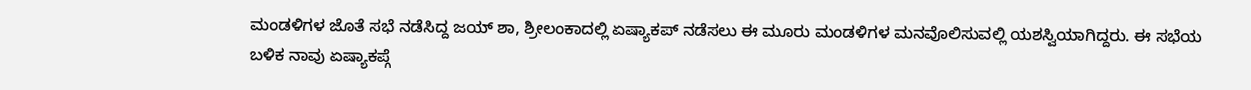ಮಂಡಳಿಗಳ ಜೊತೆ ಸಭೆ ನಡೆಸಿದ್ದ ಜಯ್ ಶಾ, ಶ್ರೀಲಂಕಾದಲ್ಲಿ ಏಷ್ಯಾಕಪ್ ನಡೆಸಲು ಈ ಮೂರು ಮಂಡಳಿಗಳ ಮನವೊಲಿಸುವಲ್ಲಿ ಯಶಸ್ವಿಯಾಗಿದ್ದರು. ಈ ಸಭೆಯ ಬಳಿಕ ನಾವು ಏಷ್ಯಾಕಪ್ಗೆ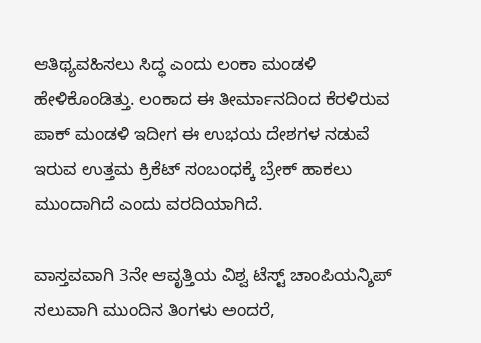ಆತಿಥ್ಯವಹಿಸಲು ಸಿದ್ಧ ಎಂದು ಲಂಕಾ ಮಂಡಳಿ ಹೇಳಿಕೊಂಡಿತ್ತು. ಲಂಕಾದ ಈ ತೀರ್ಮಾನದಿಂದ ಕೆರಳಿರುವ ಪಾಕ್ ಮಂಡಳಿ ಇದೀಗ ಈ ಉಭಯ ದೇಶಗಳ ನಡುವೆ ಇರುವ ಉತ್ತಮ ಕ್ರಿಕೆಟ್ ಸಂಬಂಧಕ್ಕೆ ಬ್ರೇಕ್ ಹಾಕಲು ಮುಂದಾಗಿದೆ ಎಂದು ವರದಿಯಾಗಿದೆ.

ವಾಸ್ತವವಾಗಿ 3ನೇ ಆವೃತ್ತಿಯ ವಿಶ್ವ ಟೆಸ್ಟ್ ಚಾಂಪಿಯನ್ಶಿಪ್ ಸಲುವಾಗಿ ಮುಂದಿನ ತಿಂಗಳು ಅಂದರೆ,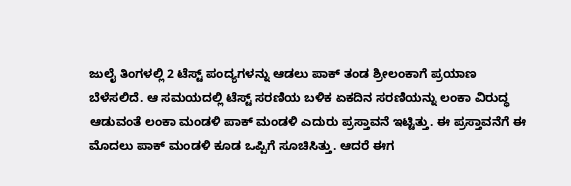ಜುಲೈ ತಿಂಗಳಲ್ಲಿ 2 ಟೆಸ್ಟ್ ಪಂದ್ಯಗಳನ್ನು ಆಡಲು ಪಾಕ್ ತಂಡ ಶ್ರೀಲಂಕಾಗೆ ಪ್ರಯಾಣ ಬೆಳೆಸಲಿದೆ. ಆ ಸಮಯದಲ್ಲಿ ಟೆಸ್ಟ್ ಸರಣಿಯ ಬಳಿಕ ಏಕದಿನ ಸರಣಿಯನ್ನು ಲಂಕಾ ವಿರುದ್ಧ ಆಡುವಂತೆ ಲಂಕಾ ಮಂಡಳಿ ಪಾಕ್ ಮಂಡಳಿ ಎದುರು ಪ್ರಸ್ತಾವನೆ ಇಟ್ಟಿತ್ತು. ಈ ಪ್ರಸ್ತಾವನೆಗೆ ಈ ಮೊದಲು ಪಾಕ್ ಮಂಡಳಿ ಕೂಡ ಒಪ್ಪಿಗೆ ಸೂಚಿಸಿತ್ತು. ಆದರೆ ಈಗ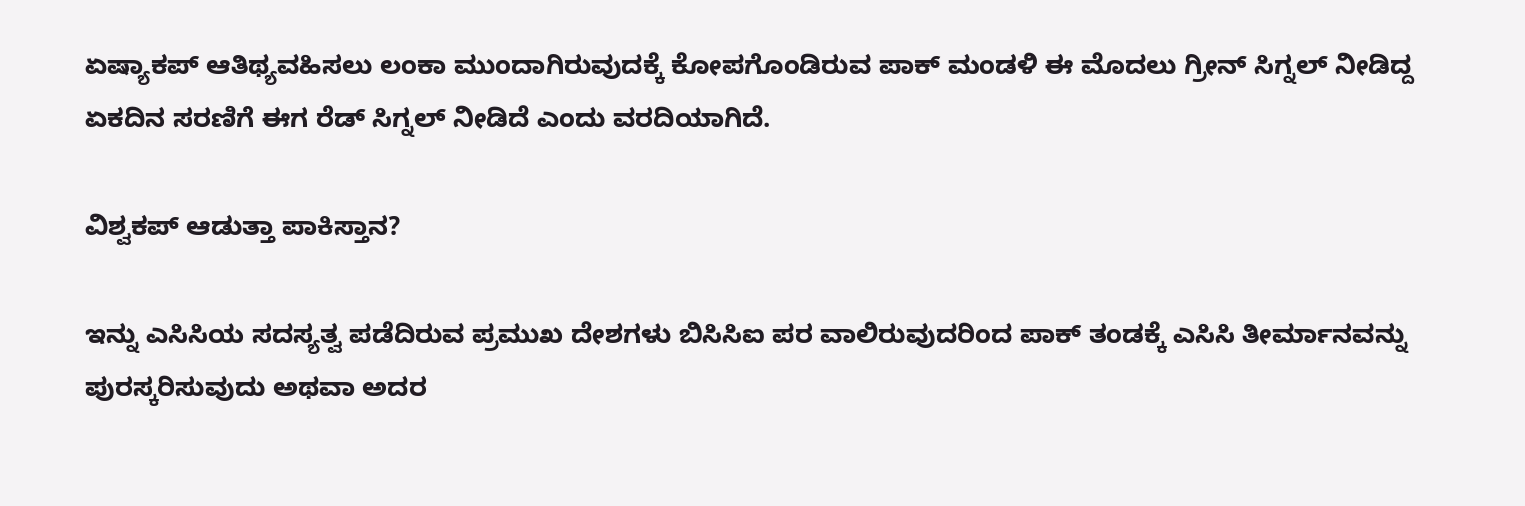ಏಷ್ಯಾಕಪ್ ಆತಿಥ್ಯವಹಿಸಲು ಲಂಕಾ ಮುಂದಾಗಿರುವುದಕ್ಕೆ ಕೋಪಗೊಂಡಿರುವ ಪಾಕ್ ಮಂಡಳಿ ಈ ಮೊದಲು ಗ್ರೀನ್ ಸಿಗ್ನಲ್ ನೀಡಿದ್ದ ಏಕದಿನ ಸರಣಿಗೆ ಈಗ ರೆಡ್ ಸಿಗ್ನಲ್ ನೀಡಿದೆ ಎಂದು ವರದಿಯಾಗಿದೆ.

ವಿಶ್ವಕಪ್ ಆಡುತ್ತಾ ಪಾಕಿಸ್ತಾನ?

ಇನ್ನು ಎಸಿಸಿಯ ಸದಸ್ಯತ್ವ ಪಡೆದಿರುವ ಪ್ರಮುಖ ದೇಶಗಳು ಬಿಸಿಸಿಐ ಪರ ವಾಲಿರುವುದರಿಂದ ಪಾಕ್ ತಂಡಕ್ಕೆ ಎಸಿಸಿ ತೀರ್ಮಾನವನ್ನು ಪುರಸ್ಕರಿಸುವುದು ಅಥವಾ ಅದರ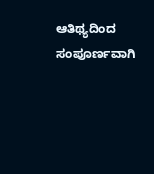ಆತಿಥ್ಯದಿಂದ ಸಂಪೂರ್ಣವಾಗಿ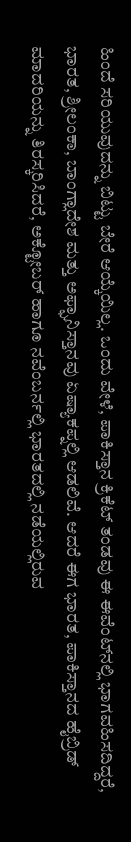ಹಿಂದೆ ಸರಿಯುವುದನ್ನು ಬಿಟ್ಟು ಬೇರೆ ಆಯ್ಕೆಯಿಲ್ಲ. ಒಂದು ವೇಳೆ, ಪಾಕಿಸ್ತಾನ ಕ್ರಿಕೆಟ್ ತಂಡವು ಈ ಈವೆಂಟ್‌ನಲ್ಲಿ ಭಾಗವಹಿಸದಿದ್ದರೆ, ಭಾರತ, ಶ್ರೀಲಂಕಾ, ಬಾಂಗ್ಲಾದೇಶ ಮತ್ತು ಅಫ್ಘಾನಿಸ್ತಾನವು ಏಷ್ಯಾಕಪ್ನಲ್ಲಿ ಆಡಲಿವೆ. ಆದರೆ ಈಗ ಭಾರತ, ಪಾಕಿಸ್ತಾನದ ಹೈಬ್ರಿಡ್ ಮಾದರಿಯನ್ನು ತಿರಸ್ಕರಿಸಿದರೆ, ಅಕ್ಟೋಬರ್ ಹಾಗೂ ನವೆಂಬರ್ನಲ್ಲಿ ಭಾರತದಲ್ಲಿ ನಡೆಯಲ್ಲಿರುವ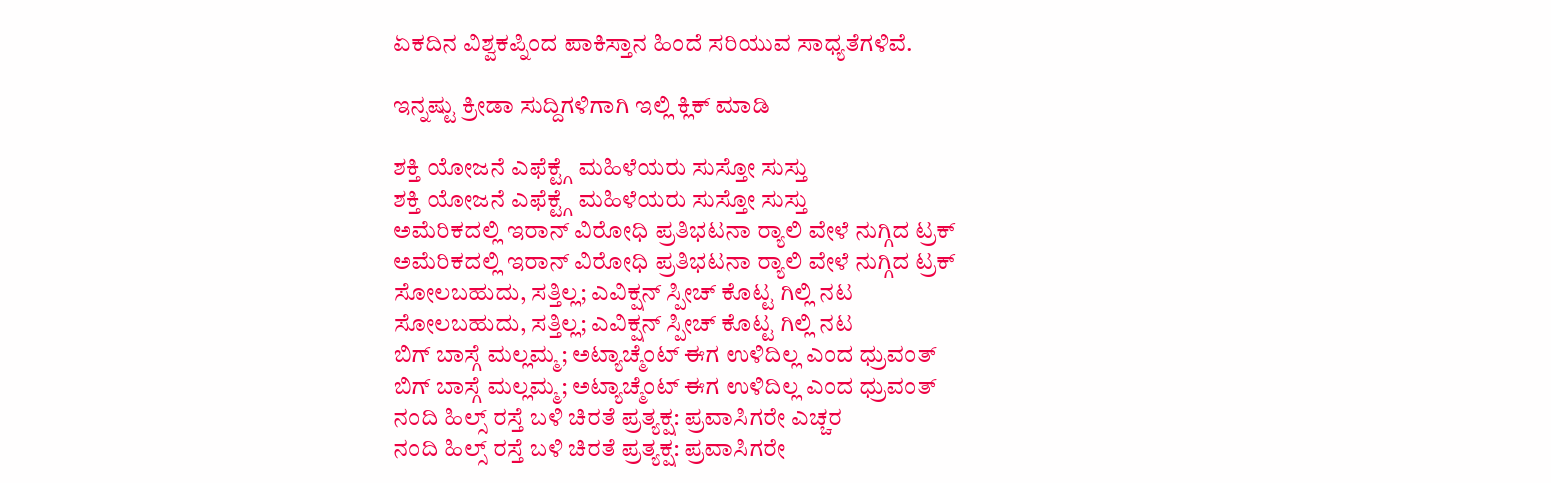ಏಕದಿನ ವಿಶ್ವಕಪ್ನಿಂದ ಪಾಕಿಸ್ತಾನ ಹಿಂದೆ ಸರಿಯುವ ಸಾಧ್ಯತೆಗಳಿವೆ.

ಇನ್ನಷ್ಟು ಕ್ರೀಡಾ ಸುದ್ದಿಗಳಿಗಾಗಿ ಇಲ್ಲಿ ಕ್ಲಿಕ್ ಮಾಡಿ

ಶಕ್ತಿ ಯೋಜನೆ ಎಫೆಕ್ಟ್ಗೆ ಮಹಿಳೆಯರು ಸುಸ್ತೋ ಸುಸ್ತು
ಶಕ್ತಿ ಯೋಜನೆ ಎಫೆಕ್ಟ್ಗೆ ಮಹಿಳೆಯರು ಸುಸ್ತೋ ಸುಸ್ತು
ಅಮೆರಿಕದಲ್ಲಿ ಇರಾನ್ ವಿರೋಧಿ ಪ್ರತಿಭಟನಾ ರ‍್ಯಾಲಿ ವೇಳೆ ನುಗ್ಗಿದ ಟ್ರಕ್
ಅಮೆರಿಕದಲ್ಲಿ ಇರಾನ್ ವಿರೋಧಿ ಪ್ರತಿಭಟನಾ ರ‍್ಯಾಲಿ ವೇಳೆ ನುಗ್ಗಿದ ಟ್ರಕ್
ಸೋಲಬಹುದು, ಸತ್ತಿಲ್ಲ; ಎವಿಕ್ಷನ್ ಸ್ಪೀಚ್ ಕೊಟ್ಟ ಗಿಲ್ಲಿ ನಟ
ಸೋಲಬಹುದು, ಸತ್ತಿಲ್ಲ; ಎವಿಕ್ಷನ್ ಸ್ಪೀಚ್ ಕೊಟ್ಟ ಗಿಲ್ಲಿ ನಟ
ಬಿಗ್ ಬಾಸ್ಗೆ ಮಲ್ಲಮ್ಮ; ಅಟ್ಯಾಚ್ಮೆಂಟ್ ಈಗ ಉಳಿದಿಲ್ಲ ಎಂದ ಧ್ರುವಂತ್
ಬಿಗ್ ಬಾಸ್ಗೆ ಮಲ್ಲಮ್ಮ; ಅಟ್ಯಾಚ್ಮೆಂಟ್ ಈಗ ಉಳಿದಿಲ್ಲ ಎಂದ ಧ್ರುವಂತ್
ನಂದಿ ಹಿಲ್ಸ್ ರಸ್ತೆ ಬಳಿ ಚಿರತೆ ಪ್ರತ್ಯಕ್ಷ: ಪ್ರವಾಸಿಗರೇ ಎಚ್ಚರ
ನಂದಿ ಹಿಲ್ಸ್ ರಸ್ತೆ ಬಳಿ ಚಿರತೆ ಪ್ರತ್ಯಕ್ಷ: ಪ್ರವಾಸಿಗರೇ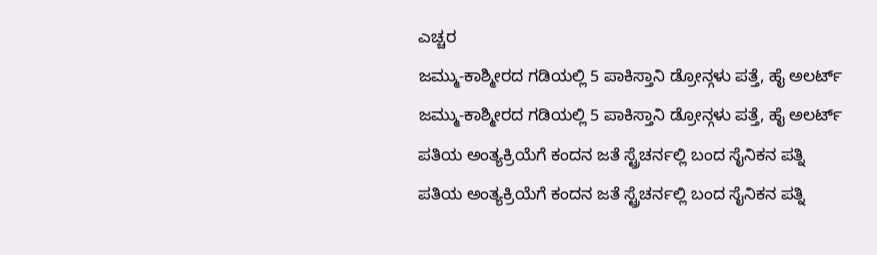ಎಚ್ಚರ
ಜಮ್ಮು-ಕಾಶ್ಮೀರದ ಗಡಿಯಲ್ಲಿ 5 ಪಾಕಿಸ್ತಾನಿ ಡ್ರೋನ್ಗಳು ಪತ್ತೆ, ಹೈ ಅಲರ್ಟ್
ಜಮ್ಮು-ಕಾಶ್ಮೀರದ ಗಡಿಯಲ್ಲಿ 5 ಪಾಕಿಸ್ತಾನಿ ಡ್ರೋನ್ಗಳು ಪತ್ತೆ, ಹೈ ಅಲರ್ಟ್
ಪತಿಯ ಅಂತ್ಯಕ್ರಿಯೆಗೆ ಕಂದನ ಜತೆ ಸ್ಟ್ರೆಚರ್ನಲ್ಲಿ ಬಂದ ಸೈನಿಕನ ಪತ್ನಿ
ಪತಿಯ ಅಂತ್ಯಕ್ರಿಯೆಗೆ ಕಂದನ ಜತೆ ಸ್ಟ್ರೆಚರ್ನಲ್ಲಿ ಬಂದ ಸೈನಿಕನ ಪತ್ನಿ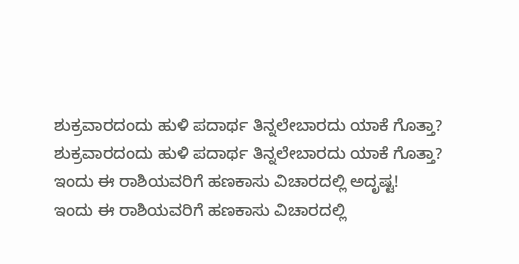ಶುಕ್ರವಾರದಂದು ಹುಳಿ ಪದಾರ್ಥ ತಿನ್ನಲೇಬಾರದು ಯಾಕೆ ಗೊತ್ತಾ?
ಶುಕ್ರವಾರದಂದು ಹುಳಿ ಪದಾರ್ಥ ತಿನ್ನಲೇಬಾರದು ಯಾಕೆ ಗೊತ್ತಾ?
ಇಂದು ಈ ರಾಶಿಯವರಿಗೆ ಹಣಕಾಸು ವಿಚಾರದಲ್ಲಿ ಅದೃಷ್ಟ!
ಇಂದು ಈ ರಾಶಿಯವರಿಗೆ ಹಣಕಾಸು ವಿಚಾರದಲ್ಲಿ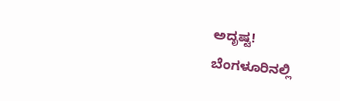ಅದೃಷ್ಟ!
ಬೆಂಗಳೂರಿನಲ್ಲಿ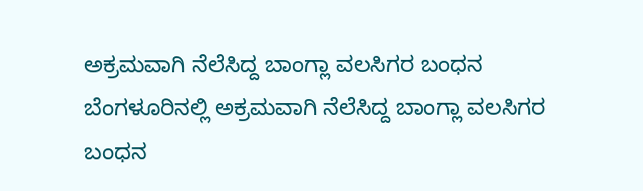ಅಕ್ರಮವಾಗಿ ನೆಲೆಸಿದ್ದ ಬಾಂಗ್ಲಾ ವಲಸಿಗರ ಬಂಧನ
ಬೆಂಗಳೂರಿನಲ್ಲಿ ಅಕ್ರಮವಾಗಿ ನೆಲೆಸಿದ್ದ ಬಾಂಗ್ಲಾ ವಲಸಿಗರ ಬಂಧನ